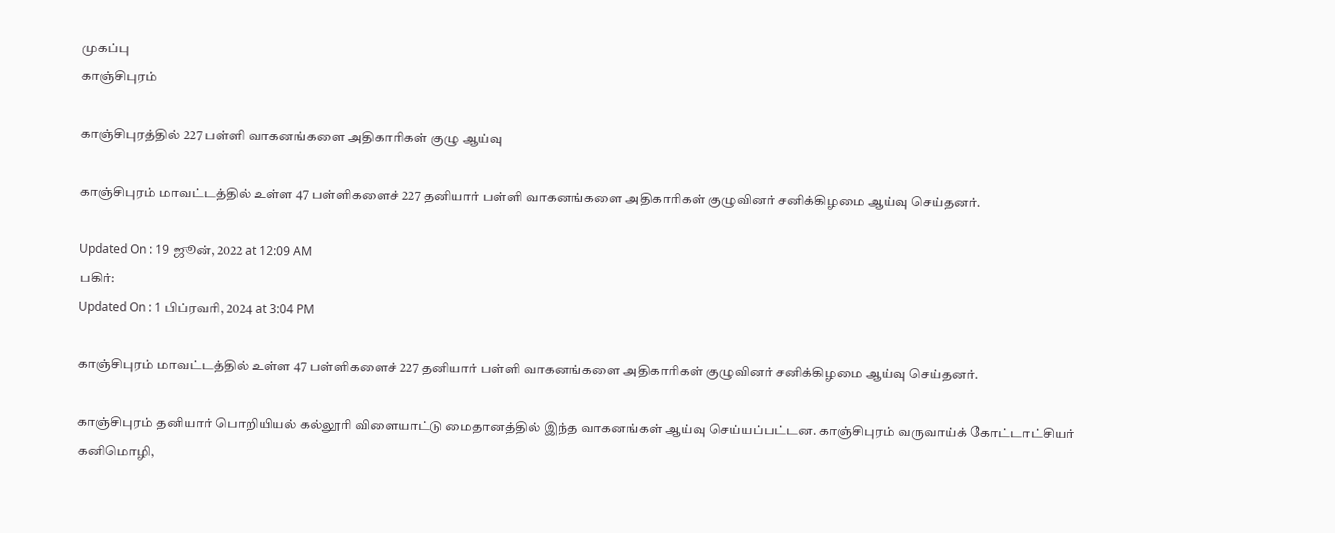முகப்பு
காஞ்சிபுரம்

காஞ்சிபுரத்தில் 227 பள்ளி வாகனங்களை அதிகாரிகள் குழு ஆய்வு

காஞ்சிபுரம் மாவட்டத்தில் உள்ள 47 பள்ளிகளைச் 227 தனியார் பள்ளி வாகனங்களை அதிகாரிகள் குழுவினர் சனிக்கிழமை ஆய்வு செய்தனர்.

Updated On : 19 ஜூன், 2022 at 12:09 AM
பகிர்:
Updated On : 1 பிப்ரவரி, 2024 at 3:04 PM

காஞ்சிபுரம் மாவட்டத்தில் உள்ள 47 பள்ளிகளைச் 227 தனியார் பள்ளி வாகனங்களை அதிகாரிகள் குழுவினர் சனிக்கிழமை ஆய்வு செய்தனர்.

காஞ்சிபுரம் தனியார் பொறியியல் கல்லூரி விளையாட்டு மைதானத்தில் இந்த வாகனங்கள் ஆய்வு செய்யப்பட்டன. காஞ்சிபுரம் வருவாய்க் கோட்டாட்சியர் கனிமொழி,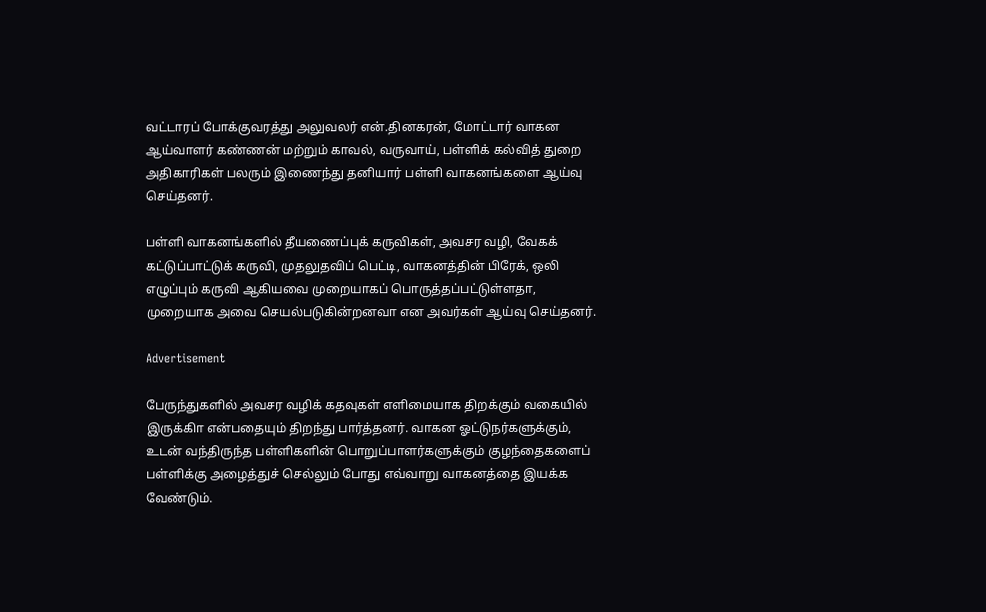வட்டாரப் போக்குவரத்து அலுவலர் என்.தினகரன், மோட்டார் வாகன ஆய்வாளர் கண்ணன் மற்றும் காவல், வருவாய், பள்ளிக் கல்வித் துறை அதிகாரிகள் பலரும் இணைந்து தனியார் பள்ளி வாகனங்களை ஆய்வு செய்தனர்.

பள்ளி வாகனங்களில் தீயணைப்புக் கருவிகள், அவசர வழி, வேகக் கட்டுப்பாட்டுக் கருவி, முதலுதவிப் பெட்டி, வாகனத்தின் பிரேக், ஒலி எழுப்பும் கருவி ஆகியவை முறையாகப் பொருத்தப்பட்டுள்ளதா, முறையாக அவை செயல்படுகின்றனவா என அவர்கள் ஆய்வு செய்தனர்.

Advertisement

பேருந்துகளில் அவசர வழிக் கதவுகள் எளிமையாக திறக்கும் வகையில் இருக்கிா என்பதையும் திறந்து பார்த்தனர். வாகன ஓட்டுநர்களுக்கும், உடன் வந்திருந்த பள்ளிகளின் பொறுப்பாளர்களுக்கும் குழந்தைகளைப் பள்ளிக்கு அழைத்துச் செல்லும் போது எவ்வாறு வாகனத்தை இயக்க வேண்டும்.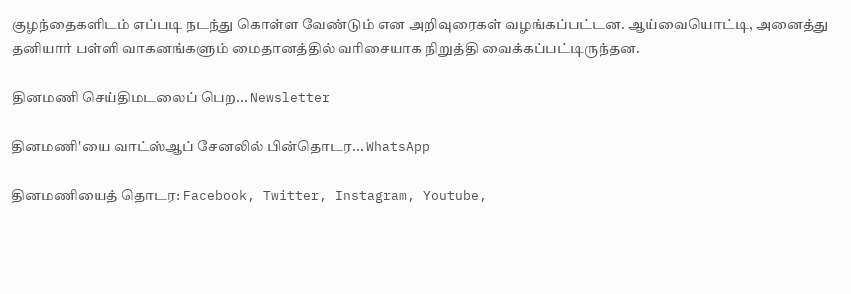குழந்தைகளிடம் எப்படி நடந்து கொள்ள வேண்டும் என அறிவுரைகள் வழங்கப்பட்டன. ஆய்வையொட்டி, அனைத்து தனியார் பள்ளி வாகனங்களும் மைதானத்தில் வரிசையாக நிறுத்தி வைக்கப்பட்டிருந்தன.

தினமணி செய்திமடலைப் பெற... Newsletter

தினமணி'யை வாட்ஸ்ஆப் சேனலில் பின்தொடர... WhatsApp

தினமணியைத் தொடர: Facebook, Twitter, Instagram, Youtube,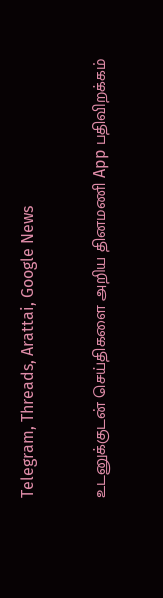Telegram, Threads, Arattai, Google News

உடனுக்குடன் செய்திகளை அறிய தினமணி App பதிவிறக்கம்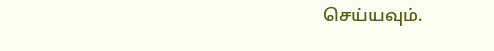செய்யவும்.